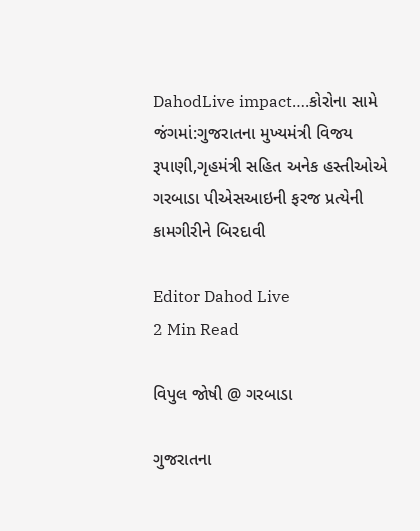DahodLive impact….કોરોના સામે જંગમાં:ગુજરાતના મુખ્યમંત્રી વિજય રૂપાણી,ગૃહમંત્રી સહિત અનેક હસ્તીઓએ ગરબાડા પીએસઆઇની ફરજ પ્રત્યેની કામગીરીને બિરદાવી

Editor Dahod Live
2 Min Read

વિપુલ જોષી @ ગરબાડા

ગુજરાતના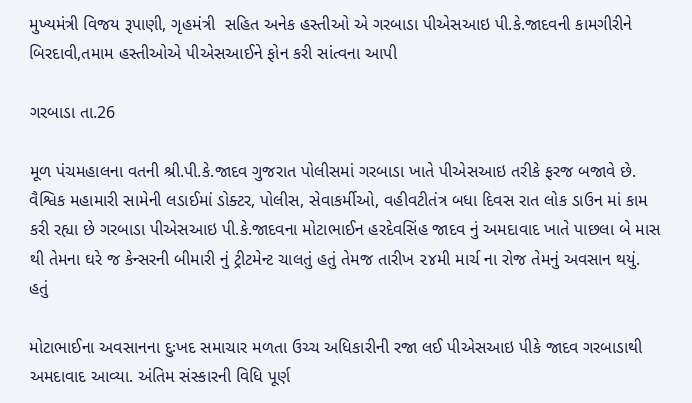મુખ્યમંત્રી વિજય રૂપાણી, ગૃહમંત્રી  સહિત અનેક હસ્તીઓ એ ગરબાડા પીએસઆઇ પી.કે.જાદવની કામગીરીને બિરદાવી,તમામ હસ્તીઓએ પીએસઆઈને ફોન કરી સાંત્વના આપી

ગરબાડા તા.26

મૂળ પંચમહાલના વતની શ્રી.પી.કે.જાદવ ગુજરાત પોલીસમાં ગરબાડા ખાતે પીએસઆઇ તરીકે ફરજ બજાવે છે. વૈશ્વિક મહામારી સામેની લડાઈમાં ડોક્ટર, પોલીસ, સેવાકર્મીઓ, વહીવટીતંત્ર બધા દિવસ રાત લોક ડાઉન માં કામ કરી રહ્યા છે ગરબાડા પીએસઆઇ પી.કે.જાદવના મોટાભાઈન હરદેવસિંહ જાદવ નું અમદાવાદ ખાતે પાછલા બે માસ થી તેમના ઘરે જ કેન્સરની બીમારી નું ટ્રીટમેન્ટ ચાલતું હતું તેમજ તારીખ ૨૪મી માર્ચ ના રોજ તેમનું અવસાન થયું. હતું

મોટાભાઈના અવસાનના દુઃખદ સમાચાર મળતા ઉચ્ચ અધિકારીની રજા લઈ પીએસઆઇ પીકે જાદવ ગરબાડાથી અમદાવાદ આવ્યા. અંતિમ સંસ્કારની વિધિ પૂર્ણ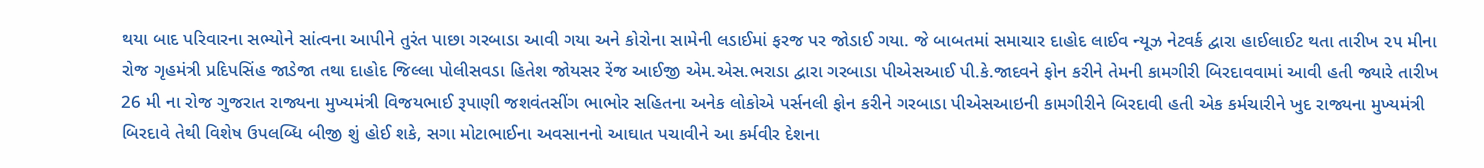થયા બાદ પરિવારના સભ્યોને સાંત્વના આપીને તુરંત પાછા ગરબાડા આવી ગયા અને કોરોના સામેની લડાઈમાં ફરજ પર જોડાઈ ગયા. જે બાબતમાં સમાચાર દાહોદ લાઈવ ન્યૂઝ નેટવર્ક દ્વારા હાઈલાઈટ થતા તારીખ ૨૫ મીના રોજ ગૃહમંત્રી પ્રદિપસિંહ જાડેજા તથા દાહોદ જિલ્લા પોલીસવડા હિતેશ જોયસર રેંજ આઈજી એમ.એસ.ભરાડા દ્વારા ગરબાડા પીએસઆઈ પી.કે.જાદવને ફોન કરીને તેમની કામગીરી બિરદાવવામાં આવી હતી જ્યારે તારીખ 26 મી ના રોજ ગુજરાત રાજ્યના મુખ્યમંત્રી વિજયભાઈ રૂપાણી જશવંતસીંગ ભાભોર સહિતના અનેક લોકોએ પર્સનલી ફોન કરીને ગરબાડા પીએસઆઇની કામગીરીને બિરદાવી હતી એક કર્મચારીને ખુદ રાજ્યના મુખ્યમંત્રી બિરદાવે તેથી વિશેષ ઉપલબ્ધિ બીજી શું હોઈ શકે, સગા મોટાભાઈના અવસાનનો આઘાત પચાવીને આ કર્મવીર દેશના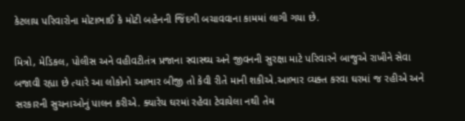કેટલાય પરિવારોના મોટાભાઈ કે મોટી બહેનની જિંદગી બચાવવાના કામમાં લાગી ગયા છે.

મિત્રો, મેડિકલ, પોલીસ અને વહીવટીતંત્ર પ્રજાના સ્વાસ્થ્ય અને જીવનની સુરક્ષા માટે પરિવારને બાજુએ રાખીને સેવા બજાવી રહ્યા છે ત્યારે આ લોકોનો આભાર બીજી તો કેવી રીતે માની શકીએ.આભાર વ્યક્ત કરવા ઘરમાં જ રહીએ અને સરકારની સુચનાઓનું પાલન કરીએ. ક્યારેય ઘરમાં રહેવા ટેવાયેલા નથી તેમ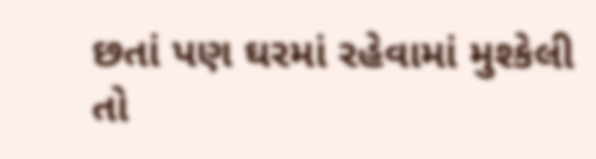છતાં પણ ઘરમાં રહેવામાં મુશ્કેલી તો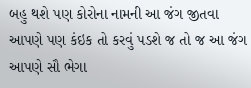બહુ થશે પણ કોરોના નામની આ જંગ જીતવા આપણે પણ કંઇક તો કરવું પડશે જ તો જ આ જંગ આપણે સૌ ભેગા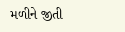મળીને જીતી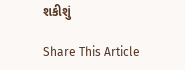શકીશું

Share This Article